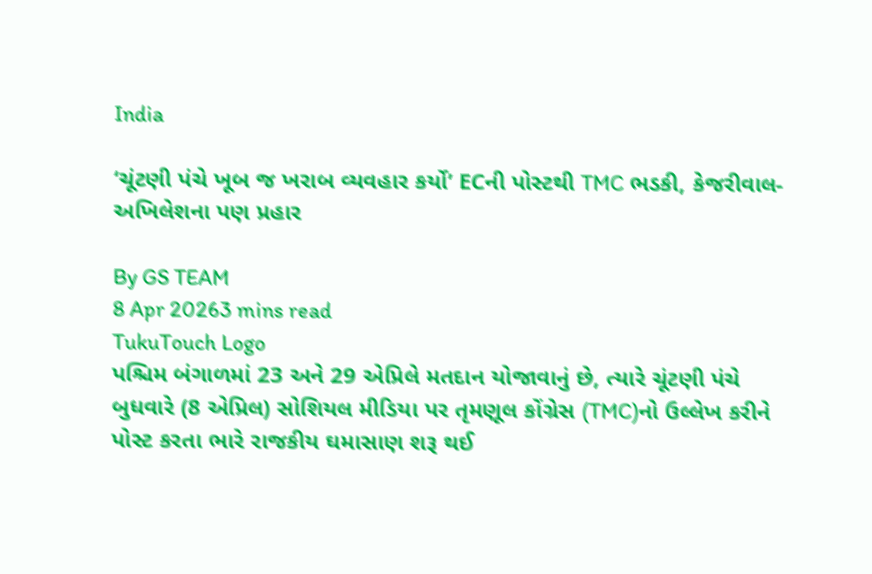India

‘ચૂંટણી પંચે ખૂબ જ ખરાબ વ્યવહાર કર્યો’ ECની પોસ્ટથી TMC ભડકી, કેજરીવાલ-અખિલેશના પણ પ્રહાર

By GS TEAM
8 Apr 20263 mins read
TukuTouch Logo
પશ્ચિમ બંગાળમાં 23 અને 29 એપ્રિલે મતદાન યોજાવાનું છે, ત્યારે ચૂંટણી પંચે બુધવારે (8 એપ્રિલ) સોશિયલ મીડિયા પર તૃમણૂલ કોંગ્રેસ (TMC)નો ઉલ્લેખ કરીને પોસ્ટ કરતા ભારે રાજકીય ઘમાસાણ શરૂ થઈ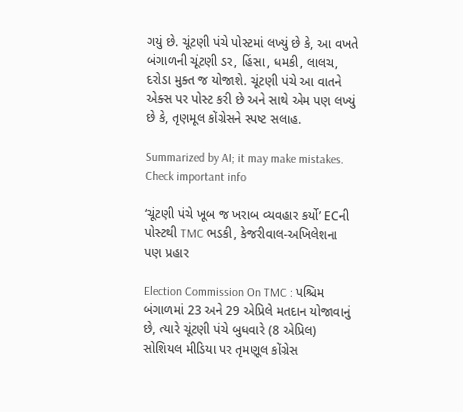ગયું છે. ચૂંટણી પંચે પોસ્ટમાં લખ્યું છે કે, આ વખતે બંગાળની ચૂંટણી ડર, હિંસા, ધમકી, લાલચ, દરોડા મુક્ત જ યોજાશે. ચૂંટણી પંચે આ વાતને એક્સ પર પોસ્ટ કરી છે અને સાથે એમ પણ લખ્યું છે કે, તૃણમૂલ કોંગ્રેસને સ્પષ્ટ સલાહ.

Summarized by AI; it may make mistakes. Check important info

‘ચૂંટણી પંચે ખૂબ જ ખરાબ વ્યવહાર કર્યો’ ECની પોસ્ટથી TMC ભડકી, કેજરીવાલ-અખિલેશના પણ પ્રહાર

Election Commission On TMC : પશ્ચિમ બંગાળમાં 23 અને 29 એપ્રિલે મતદાન યોજાવાનું છે, ત્યારે ચૂંટણી પંચે બુધવારે (8 એપ્રિલ) સોશિયલ મીડિયા પર તૃમણૂલ કોંગ્રેસ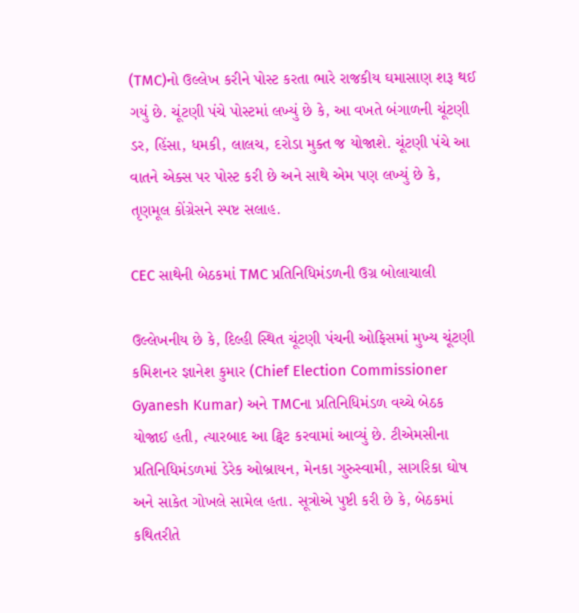(TMC)નો ઉલ્લેખ કરીને પોસ્ટ કરતા ભારે રાજકીય ઘમાસાણ શરૂ થઈ ગયું છે. ચૂંટણી પંચે પોસ્ટમાં લખ્યું છે કે, આ વખતે બંગાળની ચૂંટણી ડર, હિંસા, ધમકી, લાલચ, દરોડા મુક્ત જ યોજાશે. ચૂંટણી પંચે આ વાતને એક્સ પર પોસ્ટ કરી છે અને સાથે એમ પણ લખ્યું છે કે, તૃણમૂલ કોંગ્રેસને સ્પષ્ટ સલાહ.

CEC સાથેની બેઠકમાં TMC પ્રતિનિધિમંડળની ઉગ્ર બોલાચાલી

ઉલ્લેખનીય છે કે, દિલ્હી સ્થિત ચૂંટણી પંચની ઓફિસમાં મુખ્ય ચૂંટણી કમિશનર જ્ઞાનેશ કુમાર (Chief Election Commissioner Gyanesh Kumar) અને TMCના પ્રતિનિધિમંડળ વચ્ચે બેઠક યોજાઈ હતી, ત્યારબાદ આ ટ્વિટ કરવામાં આવ્યું છે. ટીએમસીના પ્રતિનિધિમંડળમાં ડેરેક ઓબ્રાયન, મેનકા ગુરુસ્વામી, સાગરિકા ઘોષ અને સાકેત ગોખલે સામેલ હતા. સૂત્રોએ પુષ્ટી કરી છે કે, બેઠકમાં કથિતરીતે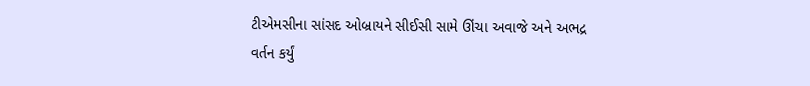ટીએમસીના સાંસદ ઓબ્રાયને સીઈસી સામે ઊંચા અવાજે અને અભદ્ર વર્તન કર્યું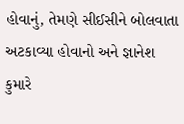હોવાનું, તેમણે સીઈસીને બોલવાતા અટકાવ્યા હોવાનો અને જ્ઞાનેશ કુમારે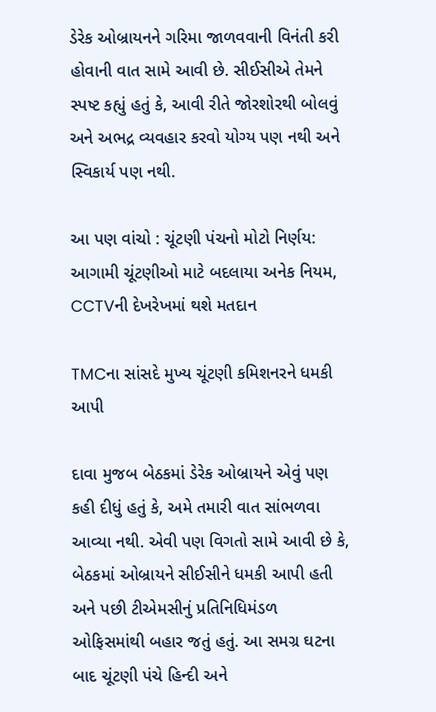ડેરેક ઓબ્રાયનને ગરિમા જાળવવાની વિનંતી કરી હોવાની વાત સામે આવી છે. સીઈસીએ તેમને સ્પષ્ટ કહ્યું હતું કે, આવી રીતે જોરશોરથી બોલવું અને અભદ્ર વ્યવહાર કરવો યોગ્ય પણ નથી અને સ્વિકાર્ય પણ નથી.

આ પણ વાંચો : ચૂંટણી પંચનો મોટો નિર્ણય: આગામી ચૂંટણીઓ માટે બદલાયા અનેક નિયમ, CCTVની દેખરેખમાં થશે મતદાન

TMCના સાંસદે મુખ્ય ચૂંટણી કમિશનરને ધમકી આપી

દાવા મુજબ બેઠકમાં ડેરેક ઓબ્રાયને એવું પણ કહી દીધું હતું કે, અમે તમારી વાત સાંભળવા આવ્યા નથી. એવી પણ વિગતો સામે આવી છે કે, બેઠકમાં ઓબ્રાયને સીઈસીને ધમકી આપી હતી અને પછી ટીએમસીનું પ્રતિનિધિમંડળ ઓફિસમાંથી બહાર જતું હતું. આ સમગ્ર ઘટના બાદ ચૂંટણી પંચે હિન્દી અને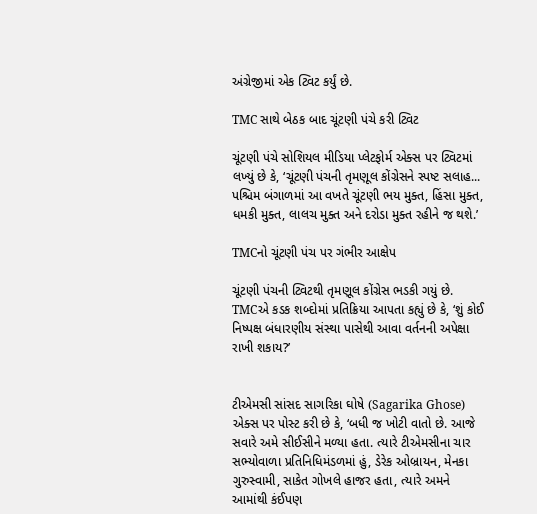અંગ્રેજીમાં એક ટ્વિટ કર્યું છે.

TMC સાથે બેઠક બાદ ચૂંટણી પંચે કરી ટ્વિટ

ચૂંટણી પંચે સોશિયલ મીડિયા પ્લેટફોર્મ એક્સ પર ટ્વિટમાં લખ્યું છે કે, ‘ચૂંટણી પંચની તૃમણૂલ કોંગ્રેસને સ્પષ્ટ સલાહ... પશ્ચિમ બંગાળમાં આ વખતે ચૂંટણી ભય મુક્ત, હિંસા મુક્ત, ધમકી મુક્ત, લાલચ મુક્ત અને દરોડા મુક્ત રહીને જ થશે.’

TMCનો ચૂંટણી પંચ પર ગંભીર આક્ષેપ

ચૂંટણી પંચની ટ્વિટથી તૃમણૂલ કોંગ્રેસ ભડકી ગયું છે. TMCએ કડક શબ્દોમાં પ્રતિક્રિયા આપતા કહ્યું છે કે, ‘શું કોઈ નિષ્પક્ષ બંધારણીય સંસ્થા પાસેથી આવા વર્તનની અપેક્ષા રાખી શકાય?’


ટીએમસી સાંસદ સાગરિકા ઘોષે (Sagarika Ghose) એક્સ પર પોસ્ટ કરી છે કે, ‘બધી જ ખોટી વાતો છે. આજે સવારે અમે સીઈસીને મળ્યા હતા. ત્યારે ટીએમસીના ચાર સભ્યોવાળા પ્રતિનિધિમંડળમાં હું, ડેરેક ઓબ્રાયન, મેનકા ગુરુસ્વામી, સાકેત ગોખલે હાજર હતા, ત્યારે અમને આમાંથી કંઈપણ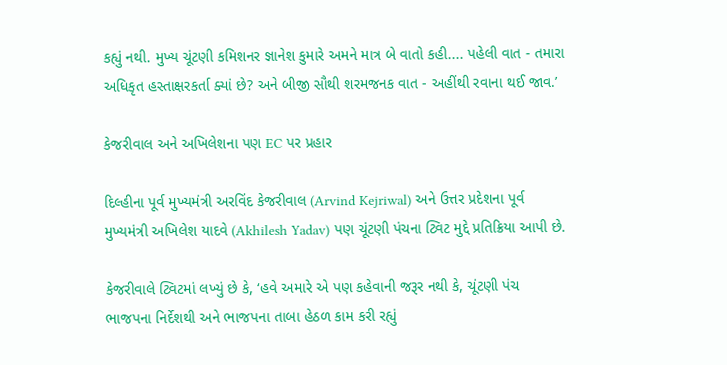કહ્યું નથી. મુખ્ય ચૂંટણી કમિશનર જ્ઞાનેશ કુમારે અમને માત્ર બે વાતો કહી.... પહેલી વાત - તમારા અધિકૃત હસ્તાક્ષરકર્તા ક્યાં છે? અને બીજી સૌથી શરમજનક વાત - અહીંથી રવાના થઈ જાવ.’

કેજરીવાલ અને અખિલેશના પણ EC પર પ્રહાર

દિલ્હીના પૂર્વ મુખ્યમંત્રી અરવિંદ કેજરીવાલ (Arvind Kejriwal) અને ઉત્તર પ્રદેશના પૂર્વ મુખ્યમંત્રી અખિલેશ યાદવે (Akhilesh Yadav) પણ ચૂંટણી પંચના ટ્વિટ મુદ્દે પ્રતિક્રિયા આપી છે.

કેજરીવાલે ટ્વિટમાં લખ્યું છે કે, ‘હવે અમારે એ પણ કહેવાની જરૂર નથી કે, ચૂંટણી પંચ ભાજપના નિર્દેશથી અને ભાજપના તાબા હેઠળ કામ કરી રહ્યું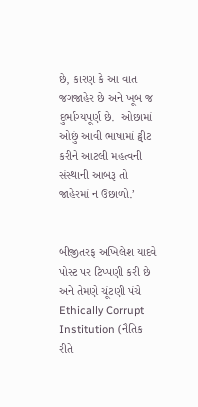છે, કારણ કે આ વાત જગજાહેર છે અને ખૂબ જ દુર્ભાગ્યપૂર્ણ છે.  ઓછામાં ઓછું આવી ભાષામાં ટ્વીટ કરીને આટલી મહત્વની સંસ્થાની આબરૂ તો જાહેરમાં ન ઉછાળો.’


બીજીતરફ અખિલેશ યાદવે પોસ્ટ પર ટિપ્પણી કરી છે અને તેમણે ચૂંટણી પંચે Ethically Corrupt Institution (નૈતિક રીતે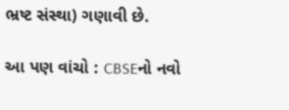ભ્રષ્ટ સંસ્થા) ગણાવી છે.

આ પણ વાંચો : CBSEનો નવો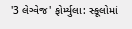'3 લેગ્વેજ' ફોર્મ્યુલા: સ્કૂલોમાં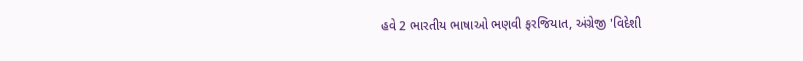હવે 2 ભારતીય ભાષાઓ ભણવી ફરજિયાત, અંગ્રેજી 'વિદેશી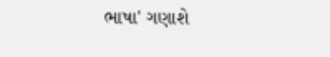ભાષા' ગણાશે